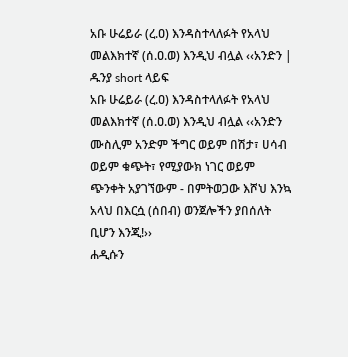አቡ ሁሬይራ (ረ.ዐ) እንዳስተላለፉት የአላህ መልእክተኛ (ሰ.ዐ.ወ) እንዲህ ብሏል ‹‹አንድን | ዱንያ short ላይፍ
አቡ ሁሬይራ (ረ.ዐ) እንዳስተላለፉት የአላህ መልእክተኛ (ሰ.ዐ.ወ) እንዲህ ብሏል ‹‹አንድን ሙስሊም አንድም ችግር ወይም በሽታ፣ ሀሳብ ወይም ቁጭት፣ የሚያውክ ነገር ወይም ጭንቀት አያገኘውም - በምትወጋው እሾህ እንኳ አላህ በእርሷ (ሰበብ) ወንጀሎችን ያበሰለት ቢሆን እንጂ!››
ሐዲሱን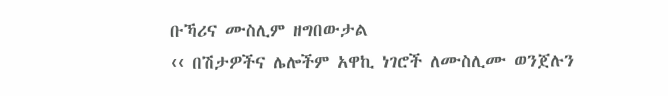ቡኻሪና ሙስሊም ዘግበውታል
‹‹ በሽታዎችና ሌሎችም አዋኪ ነገሮች ለሙስሊሙ ወንጀሉን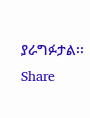ያራግፉታል፡፡
Share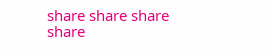share share share share